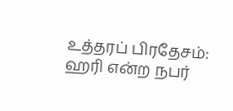உத்தரப் பிரதேசம்: ஹரி என்ற நபர்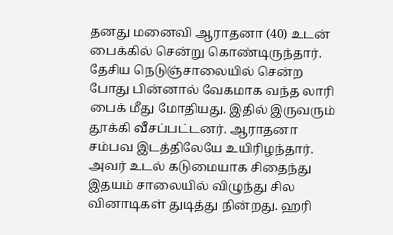தனது மனைவி ஆராதனா (40) உடன் பைக்கில் சென்று கொண்டிருந்தார். தேசிய நெடுஞ்சாலையில் சென்ற போது பின்னால் வேகமாக வந்த லாரி பைக் மீது மோதியது. இதில் இருவரும் தூக்கி வீசப்பட்டனர். ஆராதனா சம்பவ இடத்திலேயே உயிரிழந்தார். அவர் உடல் கடுமையாக சிதைந்து இதயம் சாலையில் விழுந்து சில வினாடிகள் துடித்து நின்றது. ஹரி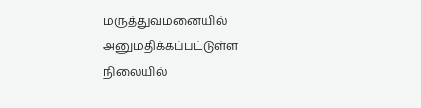மருத்துவமனையில் அனுமதிக்கப்பட்டுள்ள நிலையில்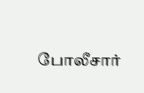போலீசார்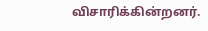விசாரிக்கின்றனர்.